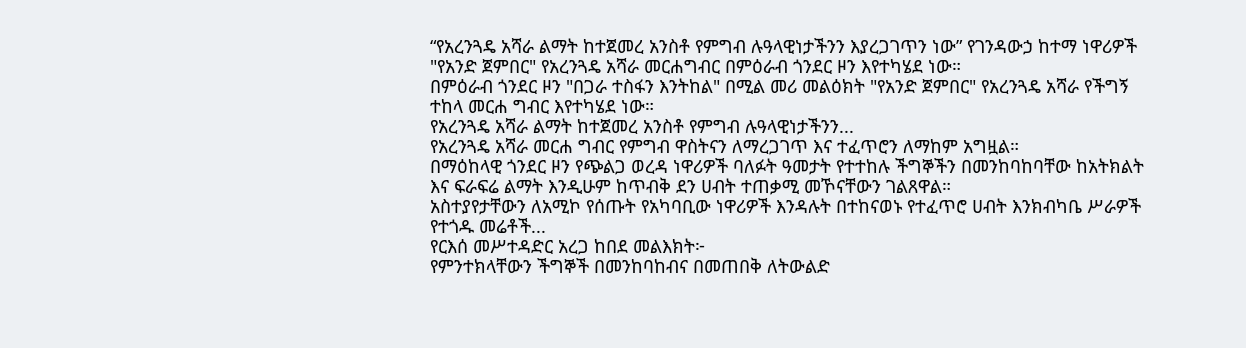“የአረንጓዴ አሻራ ልማት ከተጀመረ አንስቶ የምግብ ሉዓላዊነታችንን እያረጋገጥን ነው” የገንዳውኃ ከተማ ነዋሪዎች
"የአንድ ጀምበር" የአረንጓዴ አሻራ መርሐግብር በምዕራብ ጎንደር ዞን እየተካሄደ ነው።
በምዕራብ ጎንደር ዞን "በጋራ ተስፋን እንትከል" በሚል መሪ መልዕክት "የአንድ ጀምበር" የአረንጓዴ አሻራ የችግኝ ተከላ መርሐ ግብር እየተካሄደ ነው።
የአረንጓዴ አሻራ ልማት ከተጀመረ አንስቶ የምግብ ሉዓላዊነታችንን...
የአረንጓዴ አሻራ መርሐ ግብር የምግብ ዋስትናን ለማረጋገጥ እና ተፈጥሮን ለማከም አግዟል።
በማዕከላዊ ጎንደር ዞን የጭልጋ ወረዳ ነዋሪዎች ባለፉት ዓመታት የተተከሉ ችግኞችን በመንከባከባቸው ከአትክልት እና ፍራፍሬ ልማት እንዲሁም ከጥብቅ ደን ሀብት ተጠቃሚ መኾናቸውን ገልጸዋል።
አስተያየታቸውን ለአሚኮ የሰጡት የአካባቢው ነዋሪዎች እንዳሉት በተከናወኑ የተፈጥሮ ሀብት እንክብካቤ ሥራዎች የተጎዱ መሬቶች...
የርእሰ መሥተዳድር አረጋ ከበደ መልእክት፦
የምንተክላቸውን ችግኞች በመንከባከብና በመጠበቅ ለትውልድ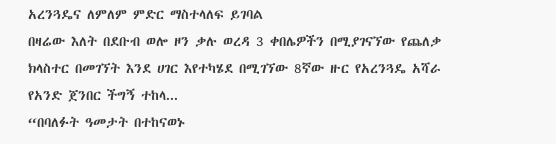አረንጓዴና ለምለም ምድር ማስተላለፍ ይገባል
በዛሬው እለት በደቡብ ወሎ ዞን ቃሉ ወረዳ 3 ቀበሌዎችን በሚያገናኘው የጨለቃ ክላስተር በመገኘት እንደ ሀገር እየተካሄደ በሚገኘው 8ኛው ዙር የአረንጓዴ አሻራ የአንድ ጀንበር ችግኝ ተከላ...
“በባለፉት ዓመታት በተከናወኑ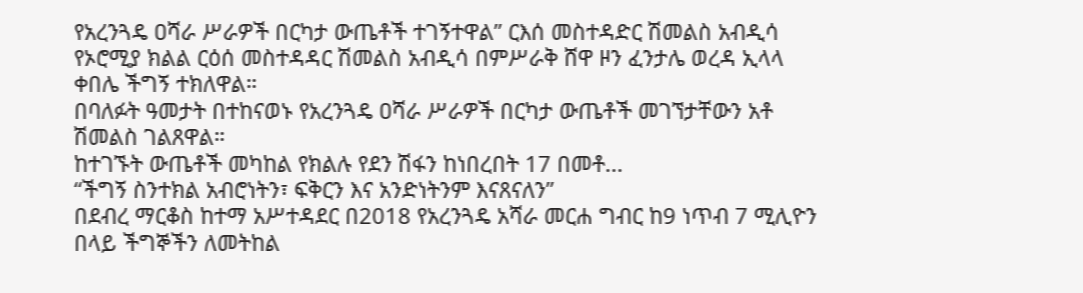የአረንጓዴ ዐሻራ ሥራዎች በርካታ ውጤቶች ተገኝተዋል” ርእሰ መስተዳድር ሽመልስ አብዲሳ
የኦሮሚያ ክልል ርዕሰ መስተዳዳር ሽመልስ አብዲሳ በምሥራቅ ሸዋ ዞን ፈንታሌ ወረዳ ኢላላ ቀበሌ ችግኝ ተክለዋል።
በባለፉት ዓመታት በተከናወኑ የአረንጓዴ ዐሻራ ሥራዎች በርካታ ውጤቶች መገኘታቸውን አቶ ሽመልስ ገልጸዋል።
ከተገኙት ውጤቶች መካከል የክልሉ የደን ሽፋን ከነበረበት 17 በመቶ...
“ችግኝ ስንተክል አብሮነትን፣ ፍቅርን እና አንድነትንም እናጸናለን”
በደብረ ማርቆስ ከተማ አሥተዳደር በ2018 የአረንጓዴ አሻራ መርሐ ግብር ከ9 ነጥብ 7 ሚሊዮን በላይ ችግኞችን ለመትከል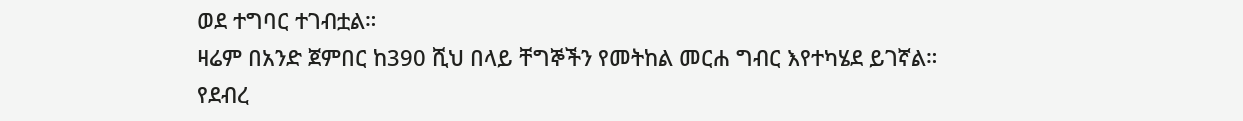ወደ ተግባር ተገብቷል።
ዛሬም በአንድ ጀምበር ከ390 ሺህ በላይ ቸግኞችን የመትከል መርሐ ግብር እየተካሄደ ይገኛል።
የደብረ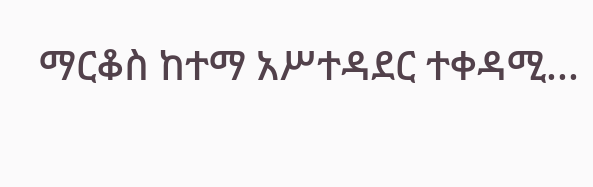ማርቆስ ከተማ አሥተዳደር ተቀዳሚ...